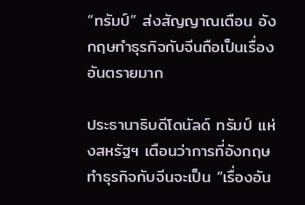“ทรัมป์” ส่งสัญญาณเตือน อังกฤษทำธุรกิจกับจีนถือเป็นเรื่องอันตรายมาก

ประธานาธิบดีโดนัลด์ ทรัมป์ แห่งสหรัฐฯ เตือนว่าการที่อังกฤษทำธุรกิจกับจีนจะเป็น “เรื่องอัน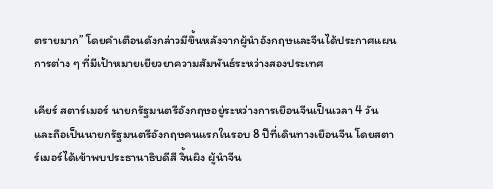ตรายมาก” โดยคำเตือนดังกล่าวมีขึ้นหลังจากผู้นำอังกฤษและจีนได้ประกาศแผนการต่าง ๆ ที่มีเป้าหมายเยียวยาความสัมพันธ์ระหว่างสองประเทศ

เคียร์ สตาร์เมอร์ นายกรัฐมนตรีอังกฤษอยู่ระหว่างการเยือนจีนเป็นเวลา 4 วัน และถือเป็นนายกรัฐมนตรีอังกฤษคนแรกในรอบ 8 ปีที่เดินทางเยือนจีน โดยสตาร์เมอร์ได้เข้าพบประธานาธิบดีสี จิ้นผิง ผู้นำจีน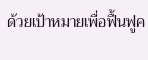ด้วยเป้าหมายเพื่อฟื้นฟูค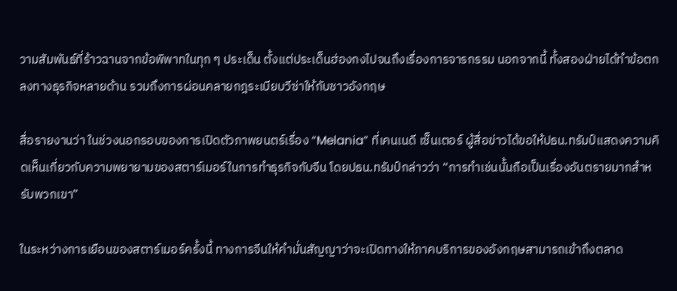วามสัมพันธ์ที่ร้าวฉานจากข้อพิพาทในทุก ๆ ประเด็น ตั้งแต่ประเด็นฮ่องกงไปจนถึงเรื่องการจารกรรม นอกจากนี้ ทั้งสองฝ่ายได้ทำข้อตกลงทางธุรกิจหลายด้าน รวมถึงการผ่อนคลายกฎระเบียบวีซ่าให้กับชาวอังกฤษ

สื่อรายงานว่า ในช่วงนอกรอบของการเปิดตัวภาพยนตร์เรื่อง “Melania” ที่เคนเนดี เซ็นเตอร์ ผู้สื่อข่าวได้ขอให้ปธน.ทรัมป์แสดงความคิดเห็นเกี่ยวกับความพยายามของสตาร์เมอร์ในการทำธุรกิจกับจีน โดยปธน.ทรัมป์กล่าวว่า “การทำเช่นนั้นถือเป็นเรื่องอันตรายมากสำหรับพวกเขา”

ในระหว่างการเยือนของสตาร์เมอร์ครั้งนี้ ทางการจีนให้คำมั่นสัญญาว่าจะเปิดทางให้ภาคบริการของอังกฤษสามารถเข้าถึงตลาด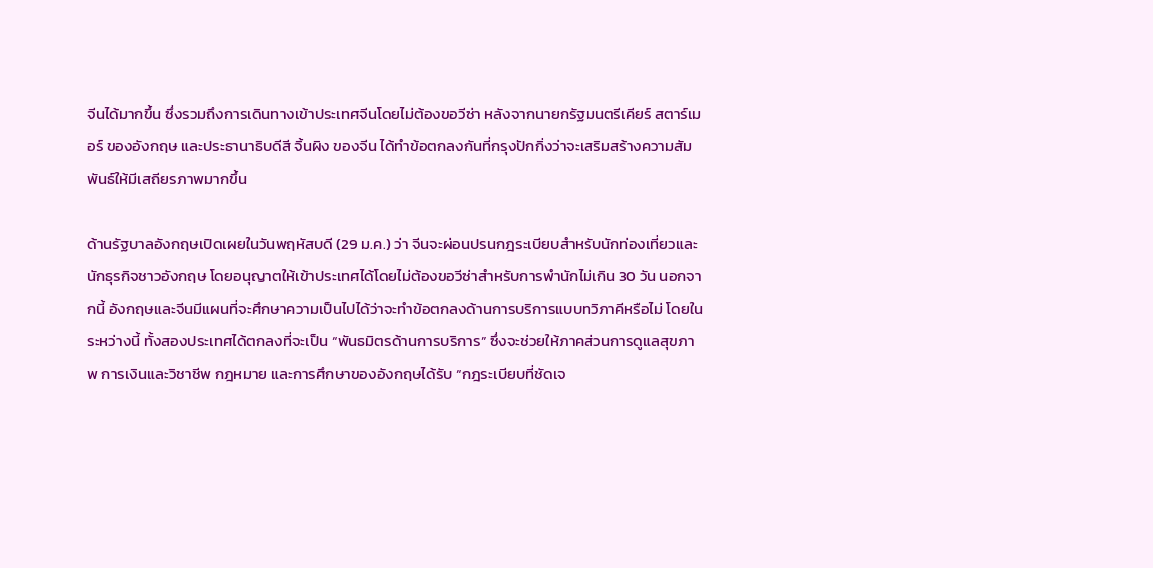จีนได้มากขึ้น ซึ่งรวมถึงการเดินทางเข้าประเทศจีนโดยไม่ต้องขอวีซ่า หลังจากนายกรัฐมนตรีเคียร์ สตาร์เมอร์ ของอังกฤษ และประธานาธิบดีสี จิ้นผิง ของจีน ได้ทำข้อตกลงกันที่กรุงปักกิ่งว่าจะเสริมสร้างความสัมพันธ์ให้มีเสถียรภาพมากขึ้น

ด้านรัฐบาลอังกฤษเปิดเผยในวันพฤหัสบดี (29 ม.ค.) ว่า จีนจะผ่อนปรนกฎระเบียบสำหรับนักท่องเที่ยวและนักธุรกิจชาวอังกฤษ โดยอนุญาตให้เข้าประเทศได้โดยไม่ต้องขอวีซ่าสำหรับการพำนักไม่เกิน 30 วัน นอกจากนี้ อังกฤษและจีนมีแผนที่จะศึกษาความเป็นไปได้ว่าจะทำข้อตกลงด้านการบริการแบบทวิภาคีหรือไม่ โดยในระหว่างนี้ ทั้งสองประเทศได้ตกลงที่จะเป็น “พันธมิตรด้านการบริการ” ซึ่งจะช่วยให้ภาคส่วนการดูแลสุขภาพ การเงินและวิชาชีพ กฎหมาย และการศึกษาของอังกฤษได้รับ “กฎระเบียบที่ชัดเจ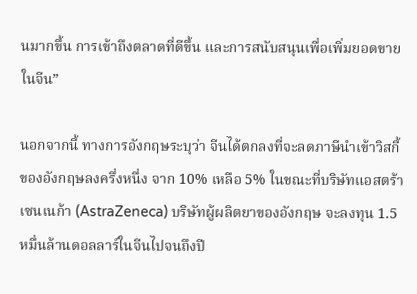นมากขึ้น การเข้าถึงตลาดที่ดีขึ้น และการสนับสนุนเพื่อเพิ่มยอดขายในจีน”

นอกจากนี้ ทางการอังกฤษระบุว่า จีนได้ตกลงที่จะลดภาษีนำเข้าวิสกี้ของอังกฤษลงครึ่งหนึ่ง จาก 10% เหลือ 5% ในขณะที่บริษัทแอสตร้าเซนเนก้า (AstraZeneca) บริษัทผู้ผลิตยาของอังกฤษ จะลงทุน 1.5 หมื่นล้านดอลลาร์ในจีนไปจนถึงปี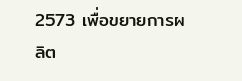2573 เพื่อขยายการผลิต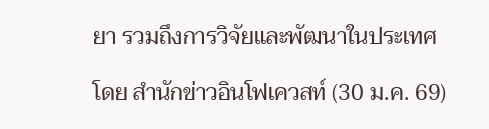ยา รวมถึงการวิจัยและพัฒนาในประเทศ

โดย สำนักข่าวอินโฟเควสท์ (30 ม.ค. 69)